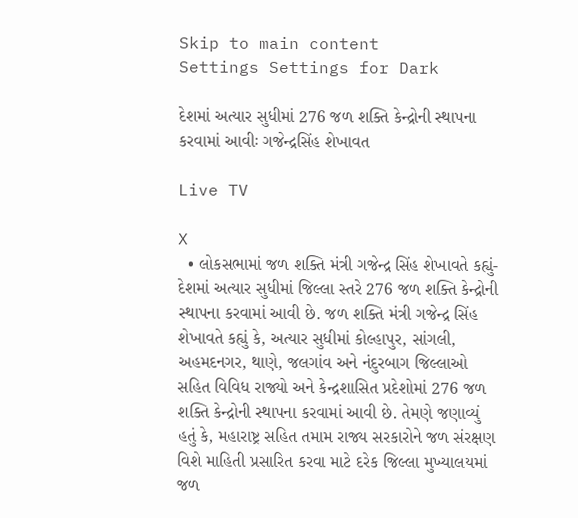Skip to main content
Settings Settings for Dark

દેશમાં અત્યાર સુધીમાં 276 જળ શક્તિ કેન્દ્રોની સ્થાપના કરવામાં આવીઃ ગજેન્દ્રસિંહ શેખાવત

Live TV

X
  • લોકસભામાં જળ શક્તિ મંત્રી ગજેન્દ્ર સિંહ શેખાવતે કહ્યું- દેશમાં અત્યાર સુધીમાં જિલ્લા સ્તરે 276 જળ શક્તિ કેન્દ્રોની સ્થાપના કરવામાં આવી છે. જળ શક્તિ મંત્રી ગજેન્દ્ર સિંહ શેખાવતે કહ્યું કે, અત્યાર સુધીમાં કોલ્હાપુર, સાંગલી, અહમદનગર, થાણે, જલગાંવ અને નંદુરબાગ જિલ્લાઓ સહિત વિવિધ રાજ્યો અને કેન્દ્રશાસિત પ્રદેશોમાં 276 જળ શક્તિ કેન્દ્રોની સ્થાપના કરવામાં આવી છે. તેમણે જણાવ્યું હતું કે, મહારાષ્ટ્ર સહિત તમામ રાજ્ય સરકારોને જળ સંરક્ષણ વિશે માહિતી પ્રસારિત કરવા માટે દરેક જિલ્લા મુખ્યાલયમાં જળ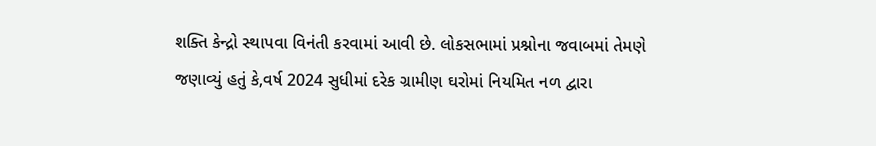શક્તિ કેન્દ્રો સ્થાપવા વિનંતી કરવામાં આવી છે. લોકસભામાં પ્રશ્નોના જવાબમાં તેમણે જણાવ્યું હતું કે,વર્ષ 2024 સુધીમાં દરેક ગ્રામીણ ઘરોમાં નિયમિત નળ દ્વારા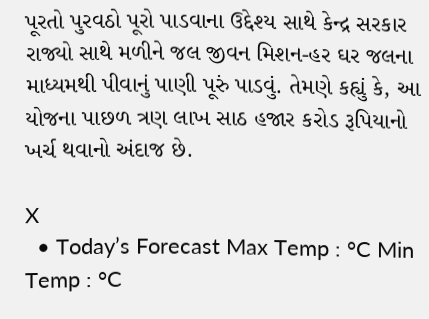પૂરતો પુરવઠો પૂરો પાડવાના ઉદ્દેશ્ય સાથે કેન્દ્ર સરકાર રાજ્યો સાથે મળીને જલ જીવન મિશન-હર ઘર જલના માધ્યમથી પીવાનું પાણી પૂરું પાડવું. તેમણે કહ્યું કે, આ યોજના પાછળ ત્રણ લાખ સાઠ હજાર કરોડ રૂપિયાનો ખર્ચ થવાનો અંદાજ છે.

X
  • Today’s Forecast Max Temp : °C Min Temp : °C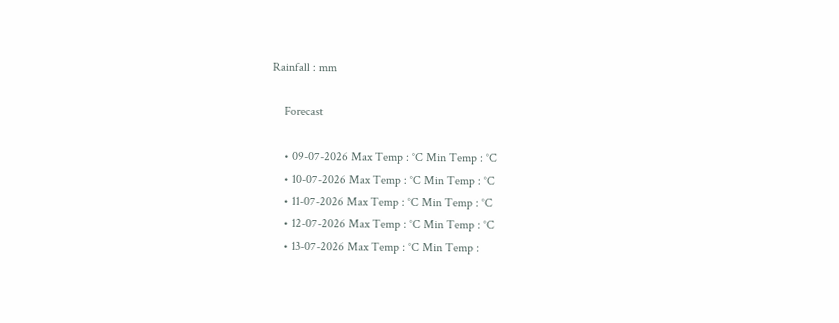Rainfall : mm

    Forecast

    • 09-07-2026 Max Temp : °C Min Temp : °C
    • 10-07-2026 Max Temp : °C Min Temp : °C
    • 11-07-2026 Max Temp : °C Min Temp : °C
    • 12-07-2026 Max Temp : °C Min Temp : °C
    • 13-07-2026 Max Temp : °C Min Temp :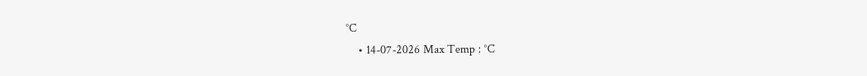°C
    • 14-07-2026 Max Temp : °C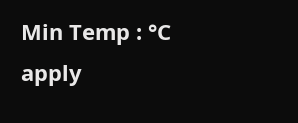Min Temp : °C
apply